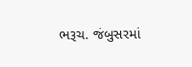ભરૂચ. જંબુસરમાં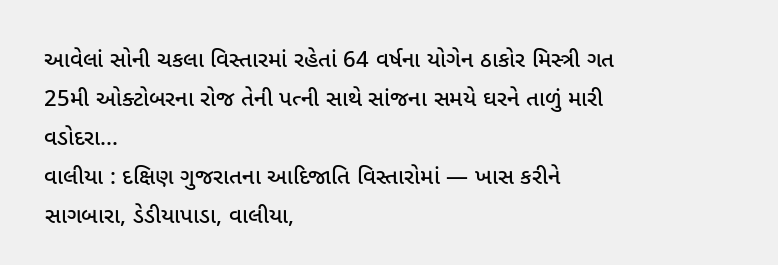આવેલાં સોની ચકલા વિસ્તારમાં રહેતાં 64 વર્ષના યોગેન ઠાકોર મિસ્ત્રી ગત 25મી ઓક્ટોબરના રોજ તેની પત્ની સાથે સાંજના સમયે ઘરને તાળું મારી વડોદરા...
વાલીયા : દક્ષિણ ગુજરાતના આદિજાતિ વિસ્તારોમાં — ખાસ કરીને સાગબારા, ડેડીયાપાડા, વાલીયા,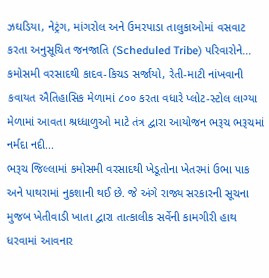ઝઘડિયા, નેટ્રંગ, માંગરોલ અને ઉમરપાડા તાલુકાઓમાં વસવાટ કરતા અનુસૂચિત જનજાતિ (Scheduled Tribe) પરિવારોને...
કમોસમી વરસાદથી કાદવ-કિચડ સર્જાયો, રેતી-માટી નાંખવાની કવાયત ઐતિહાસિક મેળામાં ૮૦૦ કરતા વધારે પ્લોટ-સ્ટોલ લાગ્યા મેળામાં આવતા શ્રધ્ધાળુઓ માટે તંત્ર દ્વારા આયોજન ભરૂચ ભરૂચમાં નર્મદા નદી...
ભરૂચ જિલ્લામાં કમોસમી વરસાદથી ખેડૂતોના ખેતરમાં ઉભા પાક અને પાથરામાં નુકશાની થઈ છે. જે અંગે રાજ્ય સરકારની સૂચના મુજબ ખેતીવાડી ખાતા દ્વારા તાત્કાલીક સર્વેની કામગીરી હાથ ધરવામાં આવનાર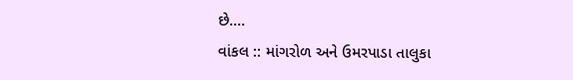છે....
વાંકલ :: માંગરોળ અને ઉમરપાડા તાલુકા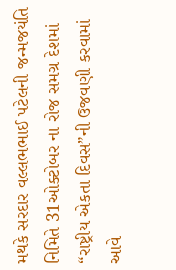મથકે સરદાર વલ્લભભાઈ પટેલની જન્મજયંતિ નિમિતે 31ઓક્ટોબર ના રોજ સમગ્ર દેશમાં “રાષ્ટ્રીય એકતા દિવસ”ની ઉજવણી કરવામાં આવે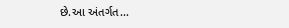છે.આ અંતર્ગત...